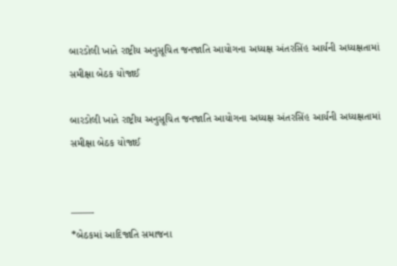બારડોલી ખાતે રાષ્ટ્રીય અનુસૂચિત જનજાતિ આયોગના અધ્યક્ષ અંતરસિંહ આર્યની અધ્યક્ષતામાં સમીક્ષા બેઠક યોજાઈ

બારડોલી ખાતે રાષ્ટ્રીય અનુસૂચિત જનજાતિ આયોગના અધ્યક્ષ અંતરસિંહ આર્યની અધ્યક્ષતામાં સમીક્ષા બેઠક યોજાઈ


——-
*બેઠકમાં આદિજાતિ સમાજના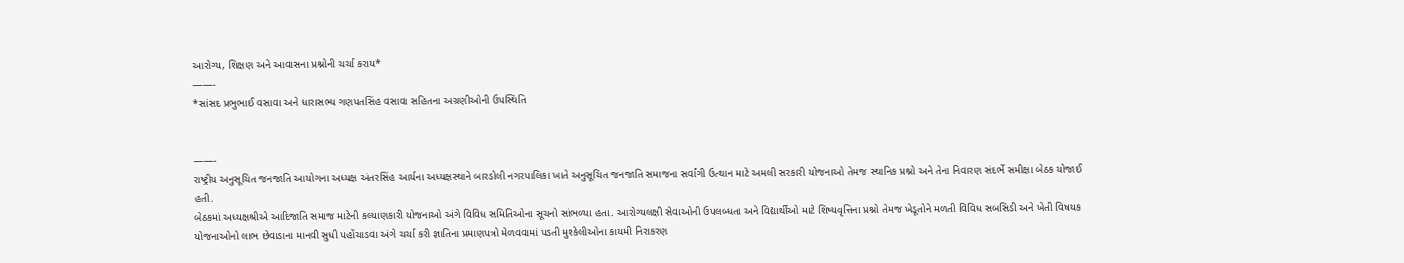આરોગ્ય, શિક્ષણ અને આવાસના પ્રશ્નોની ચર્ચા કરાય*
——-
*સાંસદ પ્રભુભાઈ વસાવા અને ધારાસભ્ય ગણપતસિંહ વસાવા સહિતના અગ્રણીઓની ઉપસ્થિતિ


——-
રાષ્ટ્રીય અનુસૂચિત જનજાતિ આયોગના અધ્યક્ષ અંતરસિંહ આર્યના અધ્યક્ષસ્થાને બારડોલી નગરપાલિકા ખાતે અનુસૂચિત જનજાતિ સમાજના સર્વાંગી ઉત્થાન માટે અમલી સરકારી યોજનાઓ તેમજ સ્થાનિક પ્રશ્નો અને તેના નિવારણ સંદર્ભે સમીક્ષા બેઠક યોજાઈ હતી.
બેઠકમાં અધ્યક્ષશ્રીએ આદિજાતિ સમાજ માટેની કલ્યાણકારી યોજનાઓ અંગે વિવિધ સમિતિઓના સૂચનો સાંભળ્યા હતા. આરોગ્યલક્ષી સેવાઓની ઉપલબ્ધતા અને વિદ્યાર્થીઓ માટે શિષ્યવૃત્તિના પ્રશ્નો તેમજ ખેડૂતોને મળતી વિવિધ સબસિડી અને ખેતી વિષયક યોજનાઓનો લાભ છેવાડાના માનવી સુધી પહોંચાડવા અંગે ચર્ચા કરી જ્ઞાતિના પ્રમાણપત્રો મેળવવામાં પડતી મુશ્કેલીઓના કાયમી નિરાકરણ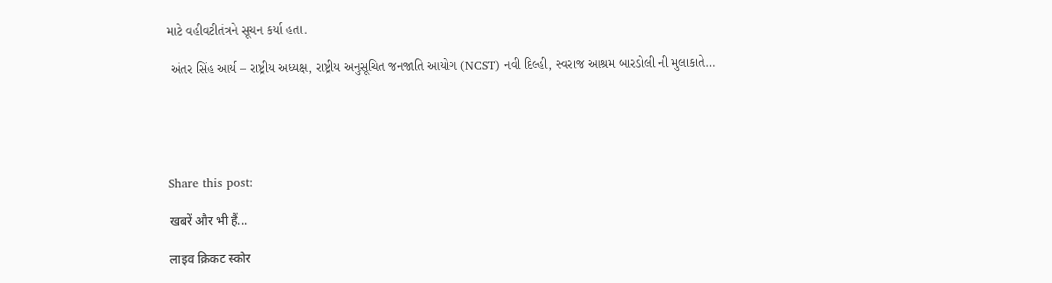માટે વહીવટીતંત્રને સૂચન કર્યા હતા.

 અંતર સિંહ આર્ય – રાષ્ટ્રીય અધ્યક્ષ, રાષ્ટ્રીય અનુસૂચિત જનજાતિ આયોગ (NCST) નવી દિલ્હી, સ્વરાજ આશ્રમ બારડોલી ની મુલાકાતે…





Share this post:

खबरें और भी हैं...

लाइव क्रिकट स्कोर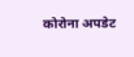कोरोना अपडेट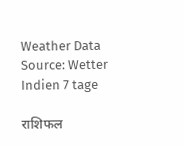Weather Data Source: Wetter Indien 7 tage

राशिफल